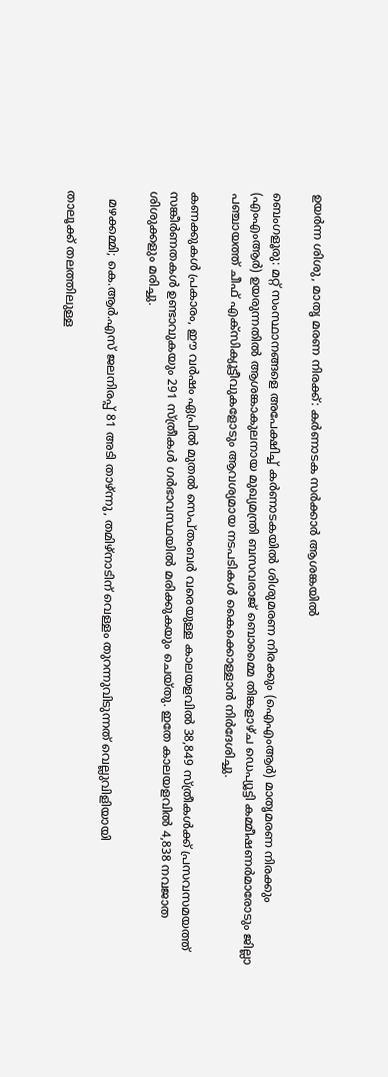ഉയർന്ന ശിശു, മാതൃ മരണ നിരക്ക്: കർണാടക സർക്കാർ ആശങ്കയിൽ

ബെംഗളൂരു: മറ്റ് സംസ്ഥാനങ്ങളെ അപേക്ഷിച്ച് കർണാടകയിൽ ശിശുമരണ നിരക്കും (ഐഎംആർ) മാതൃമരണ നിരക്കും (എംഎംആർ) ഉയരുന്നതിൽ ആശങ്കാകുലനായ മുഖ്യമന്ത്രി ബസവരാജ് ബൊമ്മൈ തിങ്കളാഴ്ച ഡെപ്യൂട്ടി കമ്മീഷണർമാരോടും ജില്ലാ പഞ്ചായത്ത് ചീഫ് എക്സിക്യൂട്ടീവുകളോടും ആവശ്യമായ നടപടികൾ കൈക്കൊള്ളാൻ നിർദേശിച്ചു.

കണക്കുകൾ പ്രകാരം, ഈ വർഷം ഏപ്രിൽ മുതൽ സെപ്തംബർ വരെയുള്ള കാലയളവിൽ 38,849 സ്ത്രീകൾക്ക് പ്രസവസമയത്ത് സങ്കീർണതകൾ ഉണ്ടാവുകയും 291 സ്ത്രീകൾ ഗർഭാവസ്ഥയിൽ മരിക്കുകയും ചെയ്തു. ഇതേ കാലയളവിൽ 4,838 നവജാത ശിശുക്കളും മരിച്ചു.

  മഴക്കമ്മി; കെ.ആർ.എസ് ജലനിരപ്പ് 81 അടി താഴ്ന്നു, തമിഴ്‌നാടിന് വെള്ളം തുറന്നുവിടുന്നത് വെല്ലുവിളിയായി

താലൂക്ക് തലത്തിലുള്ള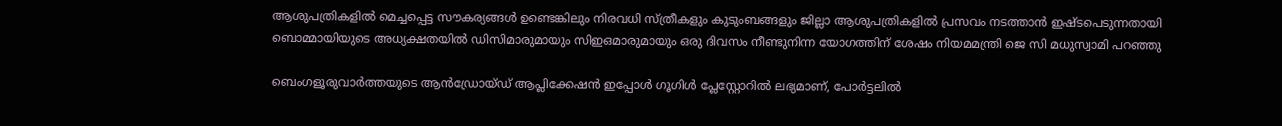ആശുപത്രികളിൽ മെച്ചപ്പെട്ട സൗകര്യങ്ങൾ ഉണ്ടെങ്കിലും നിരവധി സ്ത്രീകളും കുടുംബങ്ങളും ജില്ലാ ആശുപത്രികളിൽ പ്രസവം നടത്താൻ ഇഷ്ടപെടുന്നതായി ബൊമ്മായിയുടെ അധ്യക്ഷതയിൽ ഡിസിമാരുമായും സിഇഒമാരുമായും ഒരു ദിവസം നീണ്ടുനിന്ന യോഗത്തിന് ശേഷം നിയമമന്ത്രി ജെ സി മധുസ്വാമി പറഞ്ഞു

ബെംഗളൂരുവാർത്തയുടെ ആൻഡ്രോയ്ഡ് ആപ്ലിക്കേഷൻ ഇപ്പോൾ ഗൂഗിൾ പ്ലേസ്റ്റോറിൽ ലഭ്യമാണ്, പോർട്ടലിൽ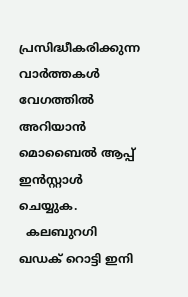പ്രസിദ്ധീകരിക്കുന്ന വാർത്തകൾ വേഗത്തിൽ അറിയാൻ മൊബൈൽ ആപ്പ് ഇൻസ്റ്റാൾ ചെയ്യുക.
  കലബുറഗി ഖഡക് റൊട്ടി ഇനി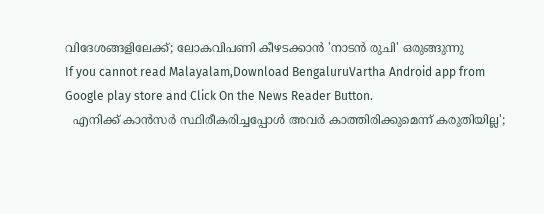വിദേശങ്ങളിലേക്ക്; ലോകവിപണി കീഴടക്കാൻ 'നാടൻ രുചി' ഒരുങ്ങുന്നു
If you cannot read Malayalam,Download BengaluruVartha Android app from Google play store and Click On the News Reader Button.
  എനിക്ക് കാൻസർ സ്ഥിരീകരിച്ചപ്പോൾ അവർ കാത്തിരിക്കുമെന്ന് കരുതിയില്ല';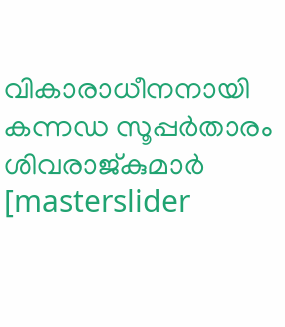വികാരാധീനനായി കന്നഡ സൂപ്പർതാരം ശിവരാജ്കുമാർ
[masterslider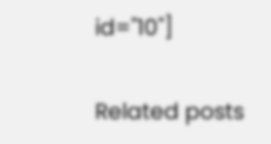id="10"]

Related posts